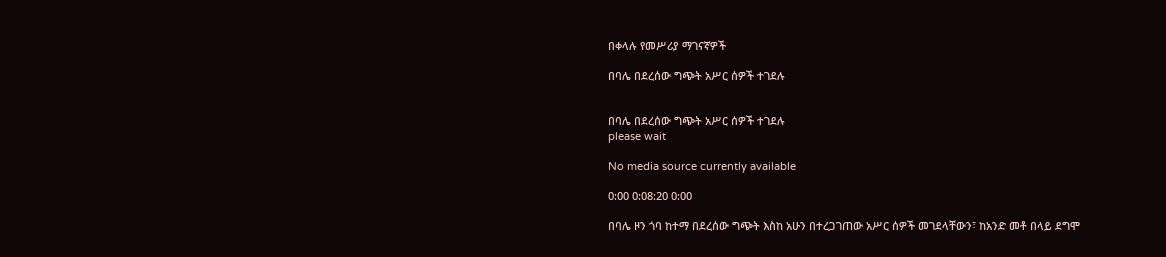በቀላሉ የመሥሪያ ማገናኛዎች

በባሌ በደረሰው ግጭት አሥር ሰዎች ተገደሉ


በባሌ በደረሰው ግጭት አሥር ሰዎች ተገደሉ
please wait

No media source currently available

0:00 0:08:20 0:00

በባሌ ዞን ጎባ ከተማ በደረሰው ግጭት እስከ አሁን በተረጋገጠው አሥር ሰዎች መገደላቸውን፣ ከአንድ መቶ በላይ ደግሞ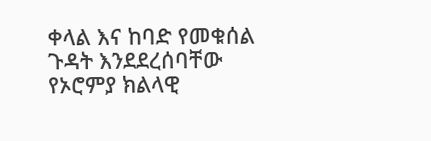ቀላል እና ከባድ የመቁሰል ጉዳት እንደደረሰባቸው የኦሮምያ ክልላዊ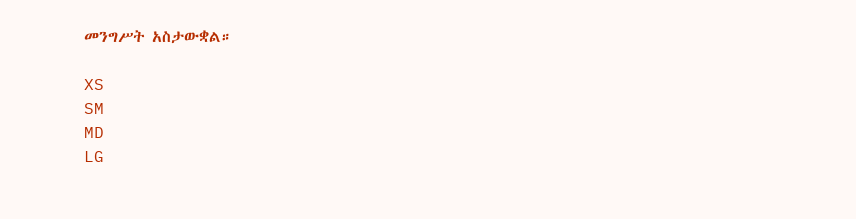መንግሥት አስታውቋል።

XS
SM
MD
LG